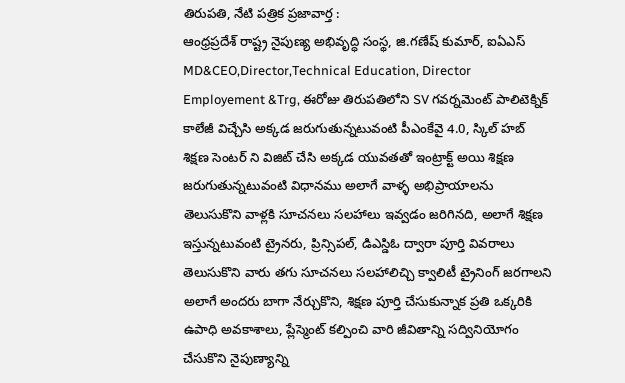తిరుపతి, నేటి పత్రిక ప్రజావార్త :
ఆంధ్రప్రదేశ్ రాష్ట్ర నైపుణ్య అభివృద్ధి సంస్థ, జి.గణేష్ కుమార్, ఐఏఎస్ MD&CEO,Director,Technical Education, Director Employement &Trg, ఈరోజు తిరుపతిలోని SV గవర్నమెంట్ పాలిటెక్నిక్ కాలేజీ విచ్చేసి అక్కడ జరుగుతున్నటువంటి పీఎంకేవై 4.0, స్కిల్ హబ్ శిక్షణ సెంటర్ ని విజిట్ చేసి అక్కడ యువతతో ఇంట్రాక్ట్ అయి శిక్షణ జరుగుతున్నటువంటి విధానము అలాగే వాళ్ళ అభిప్రాయాలను తెలుసుకొని వాళ్లకి సూచనలు సలహాలు ఇవ్వడం జరిగినది, అలాగే శిక్షణ ఇస్తున్నటువంటి ట్రైనరు, ప్రిన్సిపల్, డిఎస్డిఓ ద్వారా పూర్తి వివరాలు తెలుసుకొని వారు తగు సూచనలు సలహాలిచ్చి క్వాలిటీ ట్రైనింగ్ జరగాలని అలాగే అందరు బాగా నేర్చుకొని, శిక్షణ పూర్తి చేసుకున్నాక ప్రతి ఒక్కరికి ఉపాధి అవకాశాలు, ప్లేస్మెంట్ కల్పించి వారి జీవితాన్ని సద్వినియోగం చేసుకొని నైపుణ్యాన్ని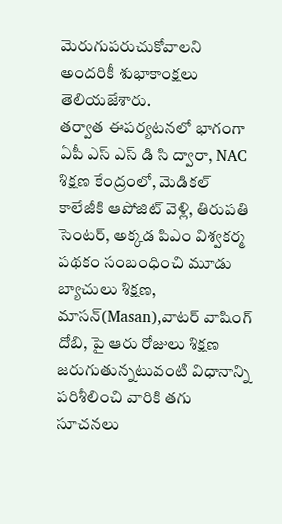మెరుగుపరుచుకోవాలని అందరికీ శుభాకాంక్షలు తెలియజేశారు.
తర్వాత ఈపర్యటనలో భాగంగా ఏపీ ఎస్ ఎస్ డి సి ద్వారా, NAC శిక్షణ కేంద్రంలో, మెడికల్ కాలేజీకి ఆపోజిట్ వెళ్లి, తిరుపతి సెంటర్, అక్కడ పిఎం విశ్వకర్మ పథకం సంబంధించి మూడు బ్యాచులు శిక్షణ, మాసన్(Masan),వాటర్ వాషింగ్ దోబి, పై ఆరు రోజులు శిక్షణ జరుగుతున్నటువంటి విధానాన్ని పరిశీలించి వారికి తగు సూచనలు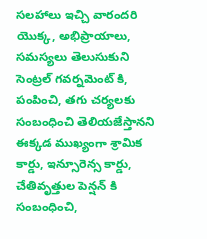సలహాలు ఇచ్చి వారందరి యొక్క, అభిప్రాయాలు, సమస్యలు తెలుసుకుని సెంట్రల్ గవర్నమెంట్ కి, పంపించి, తగు చర్యలకు సంబంధించి తెలియజేస్తానని ఈక్కడ ముఖ్యంగా శ్రామిక కార్డు, ఇన్సూరెన్స కార్డు, చేతివృత్తుల పెన్షన్ కి సంబంధించి,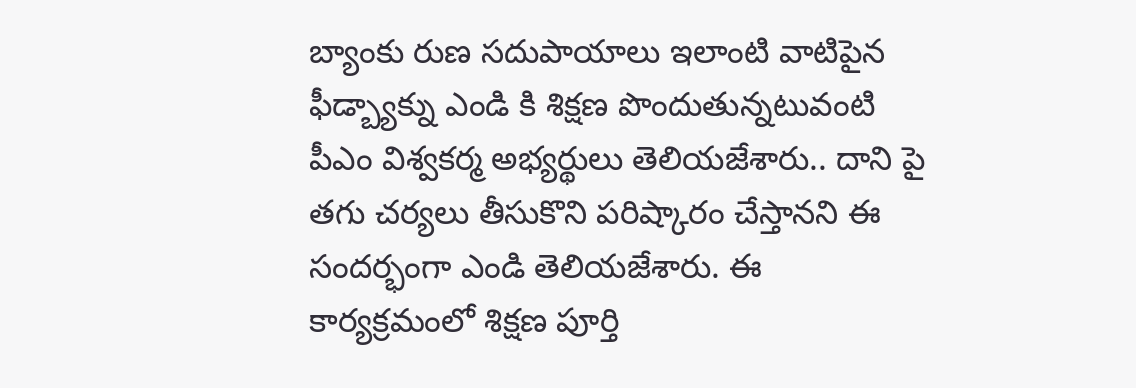బ్యాంకు రుణ సదుపాయాలు ఇలాంటి వాటిపైన ఫీడ్బ్యాక్ను ఎండి కి శిక్షణ పొందుతున్నటువంటి పీఎం విశ్వకర్మ అభ్యర్థులు తెలియజేశారు.. దాని పై తగు చర్యలు తీసుకొని పరిష్కారం చేస్తానని ఈ సందర్భంగా ఎండి తెలియజేశారు. ఈ కార్యక్రమంలో శిక్షణ పూర్తి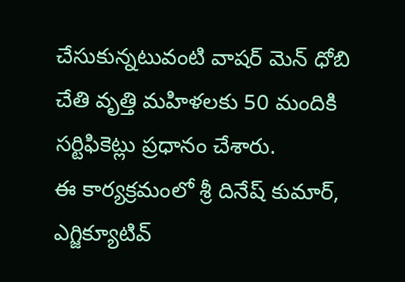చేసుకున్నటువంటి వాషర్ మెన్ ధోబి చేతి వృత్తి మహిళలకు 50 మందికి సర్టిఫికెట్లు ప్రధానం చేశారు.
ఈ కార్యక్రమంలో శ్రీ దినేష్ కుమార్, ఎగ్జిక్యూటివ్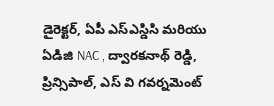డైరెక్టర్, ఏపీ ఎస్ఎస్డిసి మరియు ఏడిజి NAC , ద్వారకనాథ్ రెడ్డి, ప్రిన్సిపాల్, ఎస్ వి గవర్నమెంట్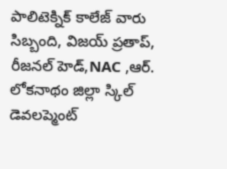పాలిటెక్నిక్ కాలేజ్ వారు సిబ్బంది, విజయ్ ప్రతాప్, రీజనల్ హెడ్,NAC ,ఆర్. లోకనాథం జిల్లా స్కిల్ డెవలప్మెంట్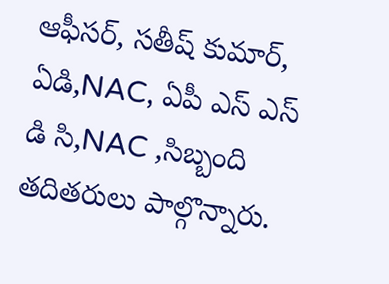ఆఫీసర్, సతీష్ కుమార్, ఏడి,NAC, ఏపీ ఎస్ ఎస్ డి సి,NAC ,సిబ్బంది తదితరులు పాల్గొన్నారు.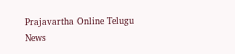Prajavartha Online Telugu News